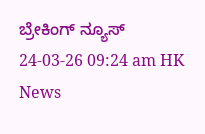ಬ್ರೇಕಿಂಗ್ ನ್ಯೂಸ್
24-03-26 09:24 am HK News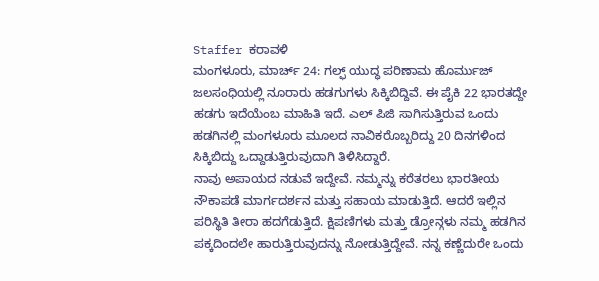Staffer ಕರಾವಳಿ
ಮಂಗಳೂರು, ಮಾರ್ಚ್ 24: ಗಲ್ಫ್ ಯುದ್ಧ ಪರಿಣಾಮ ಹೊರ್ಮುಜ್ ಜಲಸಂಧಿಯಲ್ಲಿ ನೂರಾರು ಹಡಗುಗಳು ಸಿಕ್ಕಿಬಿದ್ದಿವೆ. ಈ ಪೈಕಿ 22 ಭಾರತದ್ದೇ ಹಡಗು ಇದೆಯೆಂಬ ಮಾಹಿತಿ ಇದೆ. ಎಲ್ ಪಿಜಿ ಸಾಗಿಸುತ್ತಿರುವ ಒಂದು ಹಡಗಿನಲ್ಲಿ ಮಂಗಳೂರು ಮೂಲದ ನಾವಿಕರೊಬ್ಬರಿದ್ದು 20 ದಿನಗಳಿಂದ ಸಿಕ್ಕಿಬಿದ್ದು ಒದ್ದಾಡುತ್ತಿರುವುದಾಗಿ ತಿಳಿಸಿದ್ದಾರೆ.
ನಾವು ಅಪಾಯದ ನಡುವೆ ಇದ್ದೇವೆ. ನಮ್ಮನ್ನು ಕರೆತರಲು ಭಾರತೀಯ ನೌಕಾಪಡೆ ಮಾರ್ಗದರ್ಶನ ಮತ್ತು ಸಹಾಯ ಮಾಡುತ್ತಿದೆ. ಆದರೆ ಇಲ್ಲಿನ ಪರಿಸ್ಥಿತಿ ತೀರಾ ಹದಗೆಡುತ್ತಿದೆ. ಕ್ಷಿಪಣಿಗಳು ಮತ್ತು ಡ್ರೋನ್ಗಳು ನಮ್ಮ ಹಡಗಿನ ಪಕ್ಕದಿಂದಲೇ ಹಾರುತ್ತಿರುವುದನ್ನು ನೋಡುತ್ತಿದ್ದೇವೆ. ನನ್ನ ಕಣ್ಣೆದುರೇ ಒಂದು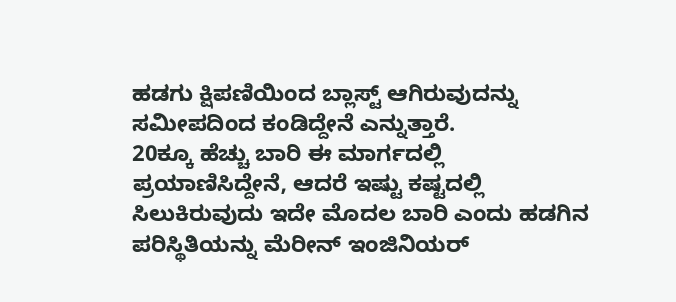ಹಡಗು ಕ್ಷಿಪಣಿಯಿಂದ ಬ್ಲಾಸ್ಟ್ ಆಗಿರುವುದನ್ನು ಸಮೀಪದಿಂದ ಕಂಡಿದ್ದೇನೆ ಎನ್ನುತ್ತಾರೆ.
20ಕ್ಕೂ ಹೆಚ್ಚು ಬಾರಿ ಈ ಮಾರ್ಗದಲ್ಲಿ ಪ್ರಯಾಣಿಸಿದ್ದೇನೆ, ಆದರೆ ಇಷ್ಟು ಕಷ್ಟದಲ್ಲಿ ಸಿಲುಕಿರುವುದು ಇದೇ ಮೊದಲ ಬಾರಿ ಎಂದು ಹಡಗಿನ ಪರಿಸ್ಥಿತಿಯನ್ನು ಮೆರೀನ್ ಇಂಜಿನಿಯರ್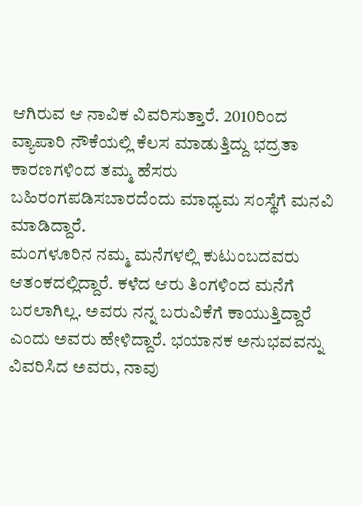ಆಗಿರುವ ಆ ನಾವಿಕ ವಿವರಿಸುತ್ತಾರೆ. 2010ರಿಂದ ವ್ಯಾಪಾರಿ ನೌಕೆಯಲ್ಲಿ ಕೆಲಸ ಮಾಡುತ್ತಿದ್ದು ಭದ್ರತಾ ಕಾರಣಗಳಿಂದ ತಮ್ಮ ಹೆಸರು ಬಹಿರಂಗಪಡಿಸಬಾರದೆಂದು ಮಾಧ್ಯಮ ಸಂಸ್ಥೆಗೆ ಮನವಿ ಮಾಡಿದ್ದಾರೆ.
ಮಂಗಳೂರಿನ ನಮ್ಮ ಮನೆಗಳಲ್ಲಿ ಕುಟುಂಬದವರು ಆತಂಕದಲ್ಲಿದ್ದಾರೆ. ಕಳೆದ ಆರು ತಿಂಗಳಿಂದ ಮನೆಗೆ ಬರಲಾಗಿಲ್ಲ. ಅವರು ನನ್ನ ಬರುವಿಕೆಗೆ ಕಾಯುತ್ತಿದ್ದಾರೆ ಎಂದು ಅವರು ಹೇಳಿದ್ದಾರೆ. ಭಯಾನಕ ಅನುಭವವನ್ನು ವಿವರಿಸಿದ ಅವರು, ನಾವು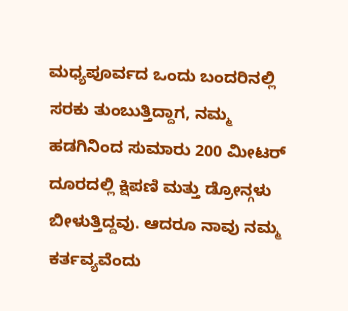ಮಧ್ಯಪೂರ್ವದ ಒಂದು ಬಂದರಿನಲ್ಲಿ ಸರಕು ತುಂಬುತ್ತಿದ್ದಾಗ, ನಮ್ಮ ಹಡಗಿನಿಂದ ಸುಮಾರು 200 ಮೀಟರ್ ದೂರದಲ್ಲಿ ಕ್ಷಿಪಣಿ ಮತ್ತು ಡ್ರೋನ್ಗಳು ಬೀಳುತ್ತಿದ್ದವು. ಆದರೂ ನಾವು ನಮ್ಮ ಕರ್ತವ್ಯವೆಂದು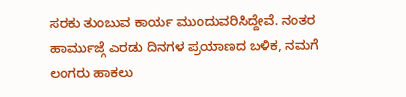ಸರಕು ತುಂಬುವ ಕಾರ್ಯ ಮುಂದುವರಿಸಿದ್ದೇವೆ. ನಂತರ ಹಾರ್ಮುಜ್ಗೆ ಎರಡು ದಿನಗಳ ಪ್ರಯಾಣದ ಬಳಿಕ, ನಮಗೆ ಲಂಗರು ಹಾಕಲು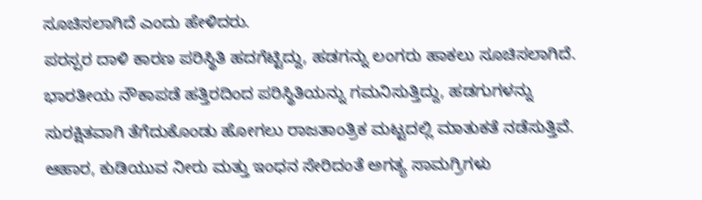ಸೂಚಿಸಲಾಗಿದೆ ಎಂದು ಹೇಳಿದರು.
ಪರಸ್ಪರ ದಾಳಿ ಕಾರಣ ಪರಿಸ್ಥಿತಿ ಹದಗೆಟ್ಟಿದ್ದು, ಹಡಗನ್ನು ಲಂಗರು ಹಾಕಲು ಸೂಚಿಸಲಾಗಿದೆ. ಭಾರತೀಯ ನೌಕಾಪಡೆ ಹತ್ತಿರದಿಂದ ಪರಿಸ್ಥಿತಿಯನ್ನು ಗಮನಿಸುತ್ತಿದ್ದು, ಹಡಗುಗಳನ್ನು ಸುರಕ್ಷಿತವಾಗಿ ತೆಗೆದುಕೊಂಡು ಹೋಗಲು ರಾಜತಾಂತ್ರಿಕ ಮಟ್ಟದಲ್ಲಿ ಮಾತುಕತೆ ನಡೆಸುತ್ತಿವೆ. ಆಹಾರ, ಕುಡಿಯುವ ನೀರು ಮತ್ತು ಇಂಧನ ಸೇರಿದಂತೆ ಅಗತ್ಯ ಸಾಮಗ್ರಿಗಳು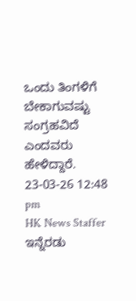ಒಂದು ತಿಂಗಳಿಗೆ ಬೇಕಾಗುವಷ್ಟು ಸಂಗ್ರಹವಿದೆ ಎಂದವರು ಹೇಳಿದ್ದಾರೆ.
23-03-26 12:48 pm
HK News Staffer
ಇನ್ನೆರಡು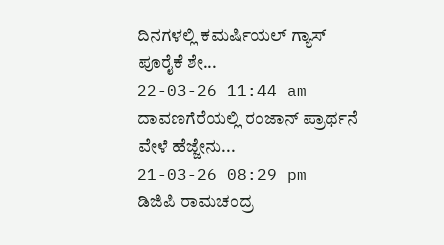ದಿನಗಳಲ್ಲಿ ಕಮರ್ಷಿಯಲ್ ಗ್ಯಾಸ್ ಪೂರೈಕೆ ಶೇ...
22-03-26 11:44 am
ದಾವಣಗೆರೆಯಲ್ಲಿ ರಂಜಾನ್ ಪ್ರಾರ್ಥನೆ ವೇಳೆ ಹೆಜ್ಜೇನು...
21-03-26 08:29 pm
ಡಿಜಿಪಿ ರಾಮಚಂದ್ರ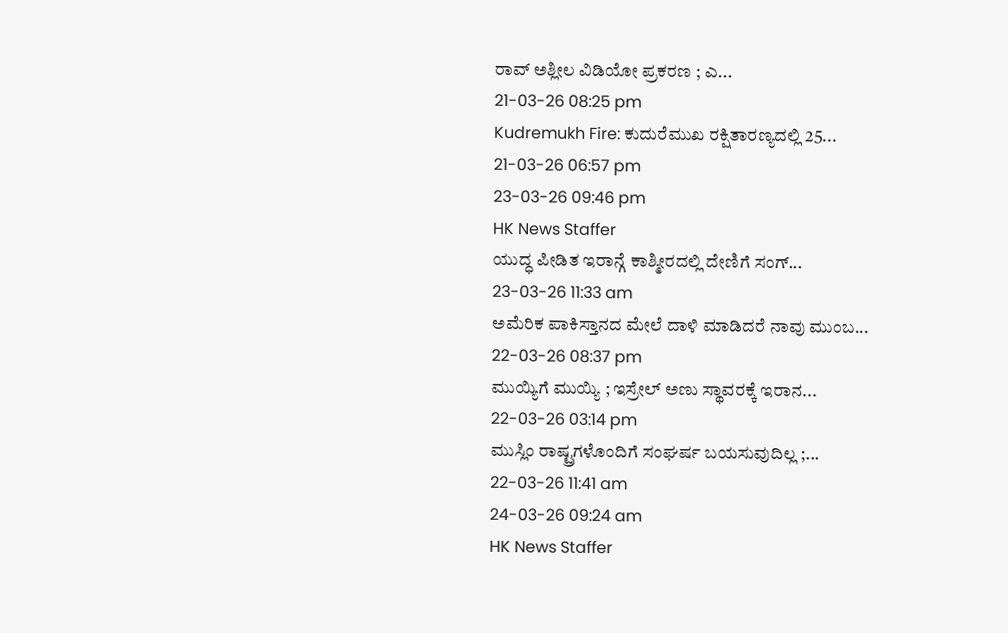ರಾವ್ ಅಶ್ಲೀಲ ವಿಡಿಯೋ ಪ್ರಕರಣ ; ಎ...
21-03-26 08:25 pm
Kudremukh Fire: ಕುದುರೆಮುಖ ರಕ್ಷಿತಾರಣ್ಯದಲ್ಲಿ 25...
21-03-26 06:57 pm
23-03-26 09:46 pm
HK News Staffer
ಯುದ್ಧ ಪೀಡಿತ ಇರಾನ್ಗೆ ಕಾಶ್ಮೀರದಲ್ಲಿ ದೇಣಿಗೆ ಸಂಗ್...
23-03-26 11:33 am
ಅಮೆರಿಕ ಪಾಕಿಸ್ತಾನದ ಮೇಲೆ ದಾಳಿ ಮಾಡಿದರೆ ನಾವು ಮುಂಬ...
22-03-26 08:37 pm
ಮುಯ್ಯಿಗೆ ಮುಯ್ಯಿ ; ಇಸ್ರೇಲ್ ಅಣು ಸ್ಥಾವರಕ್ಕೆ ಇರಾನ...
22-03-26 03:14 pm
ಮುಸ್ಲಿಂ ರಾಷ್ಟ್ರಗಳೊಂದಿಗೆ ಸಂಘರ್ಷ ಬಯಸುವುದಿಲ್ಲ ;...
22-03-26 11:41 am
24-03-26 09:24 am
HK News Staffer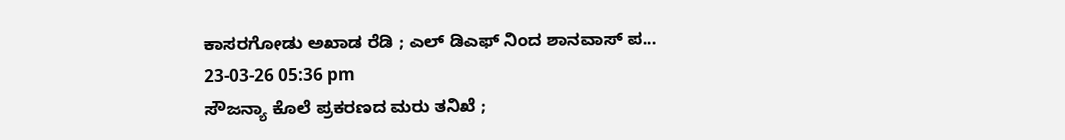ಕಾಸರಗೋಡು ಅಖಾಡ ರೆಡಿ ; ಎಲ್ ಡಿಎಫ್ ನಿಂದ ಶಾನವಾಸ್ ಪ...
23-03-26 05:36 pm
ಸೌಜನ್ಯಾ ಕೊಲೆ ಪ್ರಕರಣದ ಮರು ತನಿಖೆ ;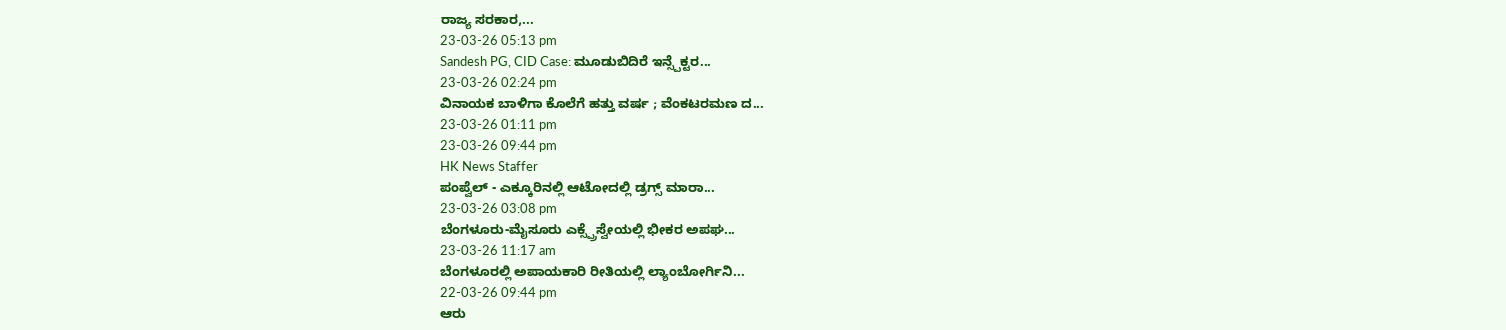ರಾಜ್ಯ ಸರಕಾರ,...
23-03-26 05:13 pm
Sandesh PG, CID Case: ಮೂಡುಬಿದಿರೆ ಇನ್ಸ್ಪೆಕ್ಟರ...
23-03-26 02:24 pm
ವಿನಾಯಕ ಬಾಳಿಗಾ ಕೊಲೆಗೆ ಹತ್ತು ವರ್ಷ ; ವೆಂಕಟರಮಣ ದ...
23-03-26 01:11 pm
23-03-26 09:44 pm
HK News Staffer
ಪಂಪ್ವೆಲ್ - ಎಕ್ಕೂರಿನಲ್ಲಿ ಆಟೋದಲ್ಲಿ ಡ್ರಗ್ಸ್ ಮಾರಾ...
23-03-26 03:08 pm
ಬೆಂಗಳೂರು-ಮೈಸೂರು ಎಕ್ಸ್ಪ್ರೆಸ್ವೇಯಲ್ಲಿ ಭೀಕರ ಅಪಘ...
23-03-26 11:17 am
ಬೆಂಗಳೂರಲ್ಲಿ ಅಪಾಯಕಾರಿ ರೀತಿಯಲ್ಲಿ ಲ್ಯಾಂಬೋರ್ಗಿನಿ...
22-03-26 09:44 pm
ಆರು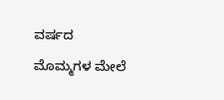ವರ್ಷದ ಮೊಮ್ಮಗಳ ಮೇಲೆ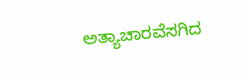ಅತ್ಯಾಚಾರವೆಸಗಿದ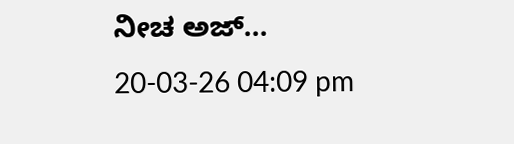ನೀಚ ಅಜ್...
20-03-26 04:09 pm